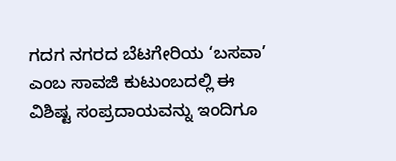ಗದಗ ನಗರದ ಬೆಟಗೇರಿಯ ‘ಬಸವಾ’ ಎಂಬ ಸಾವಜಿ ಕುಟುಂಬದಲ್ಲಿ ಈ ವಿಶಿಷ್ಟ ಸಂಪ್ರದಾಯವನ್ನು ಇಂದಿಗೂ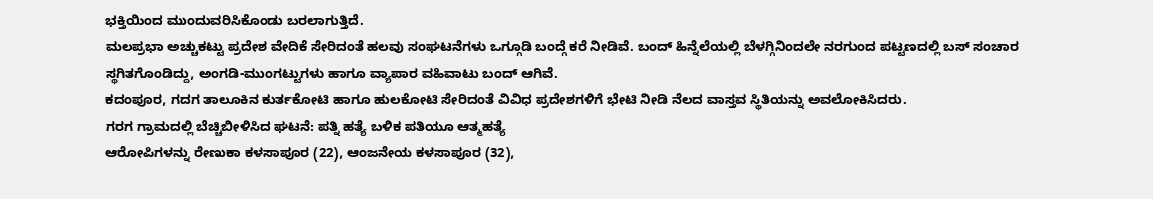ಭಕ್ತಿಯಿಂದ ಮುಂದುವರಿಸಿಕೊಂಡು ಬರಲಾಗುತ್ತಿದೆ.
ಮಲಪ್ರಭಾ ಅಚ್ಚುಕಟ್ಟು ಪ್ರದೇಶ ವೇದಿಕೆ ಸೇರಿದಂತೆ ಹಲವು ಸಂಘಟನೆಗಳು ಒಗ್ಗೂಡಿ ಬಂದ್ಗೆ ಕರೆ ನೀಡಿವೆ. ಬಂದ್ ಹಿನ್ನೆಲೆಯಲ್ಲಿ ಬೆಳಗ್ಗಿನಿಂದಲೇ ನರಗುಂದ ಪಟ್ಟಣದಲ್ಲಿ ಬಸ್ ಸಂಚಾರ ಸ್ಥಗಿತಗೊಂಡಿದ್ದು, ಅಂಗಡಿ-ಮುಂಗಟ್ಟುಗಳು ಹಾಗೂ ವ್ಯಾಪಾರ ವಹಿವಾಟು ಬಂದ್ ಆಗಿವೆ.
ಕದಂಪೂರ, ಗದಗ ತಾಲೂಕಿನ ಕುರ್ತಕೋಟಿ ಹಾಗೂ ಹುಲಕೋಟಿ ಸೇರಿದಂತೆ ವಿವಿಧ ಪ್ರದೇಶಗಳಿಗೆ ಭೇಟಿ ನೀಡಿ ನೆಲದ ವಾಸ್ತವ ಸ್ಥಿತಿಯನ್ನು ಅವಲೋಕಿಸಿದರು.
ಗರಗ ಗ್ರಾಮದಲ್ಲಿ ಬೆಚ್ಚಿಬೀಳಿಸಿದ ಘಟನೆ: ಪತ್ನಿ ಹತ್ಯೆ ಬಳಿಕ ಪತಿಯೂ ಆತ್ಮಹತ್ಯೆ
ಆರೋಪಿಗಳನ್ನು ರೇಣುಕಾ ಕಳಸಾಪೂರ (22), ಆಂಜನೇಯ ಕಳಸಾಪೂರ (32),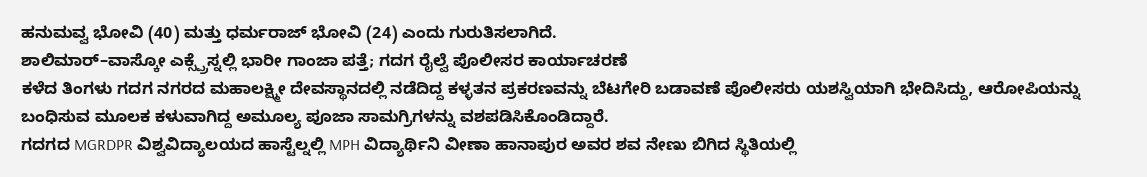ಹನುಮವ್ವ ಭೋವಿ (40) ಮತ್ತು ಧರ್ಮರಾಜ್ ಭೋವಿ (24) ಎಂದು ಗುರುತಿಸಲಾಗಿದೆ.
ಶಾಲಿಮಾರ್–ವಾಸ್ಕೋ ಎಕ್ಸ್ಪ್ರೆಸ್ನಲ್ಲಿ ಭಾರೀ ಗಾಂಜಾ ಪತ್ತೆ; ಗದಗ ರೈಲ್ವೆ ಪೊಲೀಸರ ಕಾರ್ಯಾಚರಣೆ
ಕಳೆದ ತಿಂಗಳು ಗದಗ ನಗರದ ಮಹಾಲಕ್ಷ್ಮೀ ದೇವಸ್ಥಾನದಲ್ಲಿ ನಡೆದಿದ್ದ ಕಳ್ಳತನ ಪ್ರಕರಣವನ್ನು ಬೆಟಗೇರಿ ಬಡಾವಣೆ ಪೊಲೀಸರು ಯಶಸ್ವಿಯಾಗಿ ಭೇದಿಸಿದ್ದು, ಆರೋಪಿಯನ್ನು ಬಂಧಿಸುವ ಮೂಲಕ ಕಳುವಾಗಿದ್ದ ಅಮೂಲ್ಯ ಪೂಜಾ ಸಾಮಗ್ರಿಗಳನ್ನು ವಶಪಡಿಸಿಕೊಂಡಿದ್ದಾರೆ.
ಗದಗದ MGRDPR ವಿಶ್ವವಿದ್ಯಾಲಯದ ಹಾಸ್ಟೆಲ್ನಲ್ಲಿ MPH ವಿದ್ಯಾರ್ಥಿನಿ ವೀಣಾ ಹಾನಾಪುರ ಅವರ ಶವ ನೇಣು ಬಿಗಿದ ಸ್ಥಿತಿಯಲ್ಲಿ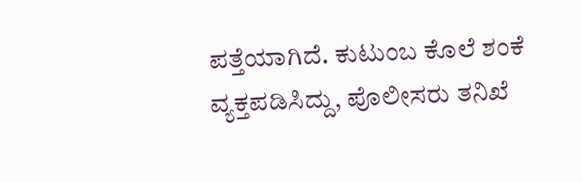ಪತ್ತೆಯಾಗಿದೆ. ಕುಟುಂಬ ಕೊಲೆ ಶಂಕೆ ವ್ಯಕ್ತಪಡಿಸಿದ್ದು, ಪೊಲೀಸರು ತನಿಖೆ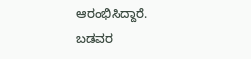ಆರಂಭಿಸಿದ್ದಾರೆ.
ಬಡವರ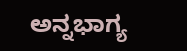ಅನ್ನಭಾಗ್ಯ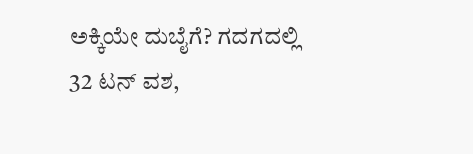ಅಕ್ಕಿಯೇ ದುಬೈಗೆ? ಗದಗದಲ್ಲಿ 32 ಟನ್ ವಶ,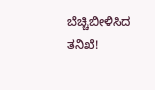ಬೆಚ್ಚಿಬೀಳಿಸಿದ ತನಿಖೆ!